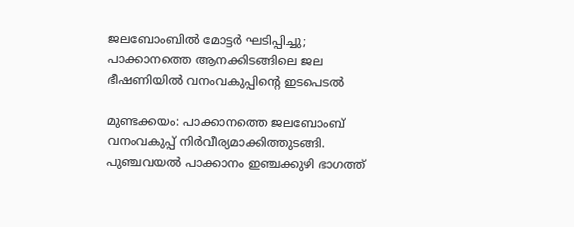ജലബോംബിൽ മോട്ടർ ഘടിപ്പിച്ചു; പാക്കാനത്തെ ആനക്കിടങ്ങിലെ ജല ഭീഷണിയിൽ വനംവകുപ്പിന്‍റെ ഇടപെടൽ

മുണ്ടക്കയം: പാക്കാനത്തെ ജലബോംബ് വനംവകുപ്പ് നിർവീര്യമാക്കിത്തുടങ്ങി. പുഞ്ചവയൽ പാക്കാനം ഇഞ്ചക്കുഴി ഭാഗത്ത്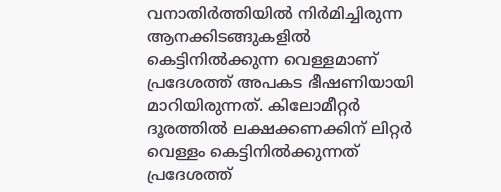വനാതിർത്തിയിൽ നിർമിച്ചിരുന്ന ആനക്കിടങ്ങുകളിൽ കെട്ടിനിൽക്കുന്ന വെള്ളമാണ് പ്രദേശത്ത് അപകട ഭീഷണിയായി മാറിയിരുന്നത്. കിലോമീറ്റർ ദൂരത്തിൽ ലക്ഷക്കണക്കിന് ലിറ്റർ വെള്ളം കെട്ടിനിൽക്കുന്നത് പ്രദേശത്ത്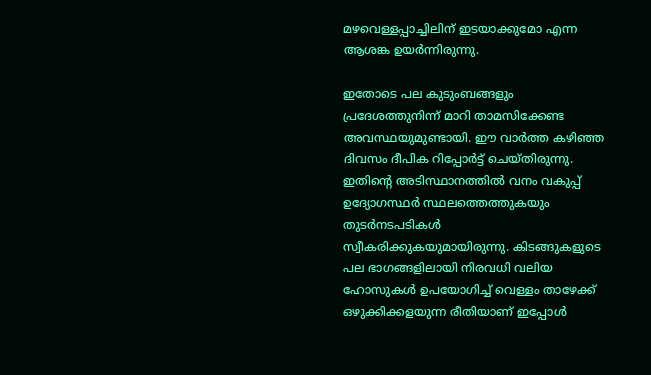മഴവെള്ളപ്പാച്ചിലിന് ഇടയാക്കുമോ എന്ന ആശങ്ക ഉയർന്നിരുന്നു.

ഇതോടെ പല കുടുംബങ്ങളും പ്രദേശത്തുനിന്ന് മാറി താമസിക്കേണ്ട അവസ്ഥയുമുണ്ടായി. ഈ വാർത്ത കഴിഞ്ഞ ദിവസം ദീപിക റിപ്പോർട്ട് ചെയ്തിരുന്നു. ഇതിന്‍റെ അടിസ്ഥാനത്തിൽ വനം വകുപ്പ് ഉദ്യോഗസ്ഥർ സ്ഥലത്തെത്തുകയും തുടർനടപടികൾ സ്വീകരിക്കുകയുമായിരുന്നു. കിടങ്ങുകളുടെ പല ഭാഗങ്ങളിലായി നിരവധി വലിയ ഹോസുകൾ ഉപയോഗിച്ച് വെള്ളം താഴേക്ക് ഒഴുക്കിക്കളയുന്ന രീതിയാണ് ഇപ്പോൾ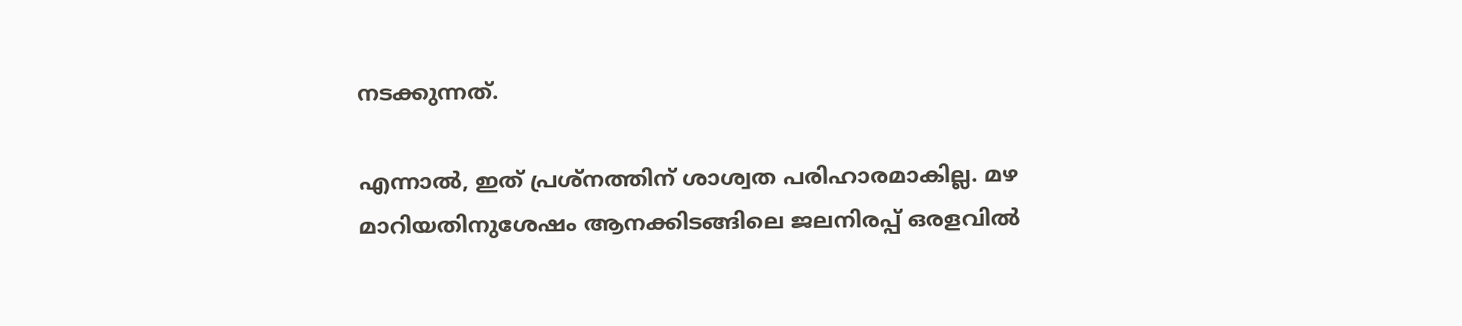നടക്കുന്നത്.

എന്നാൽ, ഇത് പ്രശ്നത്തിന് ശാശ്വത പരിഹാരമാകില്ല. മഴ മാറിയതിനുശേഷം ആനക്കിടങ്ങിലെ ജലനിരപ്പ് ഒരളവിൽ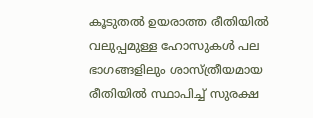കൂടുതൽ ഉയരാത്ത രീതിയിൽ വലുപ്പമുള്ള ഹോസുകൾ പല ഭാഗങ്ങളിലും ശാസ്ത്രീയമായ രീതിയിൽ സ്ഥാപിച്ച് സുരക്ഷ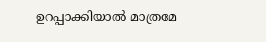ഉറപ്പാക്കിയാൽ മാത്രമേ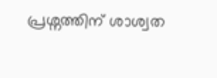പ്രശ്നത്തിന് ശാശ്വത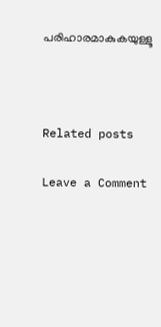പരിഹാരമാകുകയുള്ളൂ



Related posts

Leave a Comment